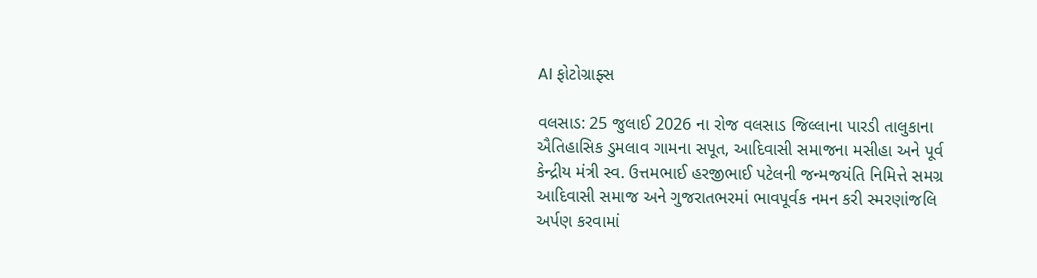AI ફોટોગ્રાફ્સ

વલસાડ: 25 જુલાઈ 2026 ના રોજ વલસાડ જિલ્લાના પારડી તાલુકાના ઐતિહાસિક ડુમલાવ ગામના સપૂત, આદિવાસી સમાજના મસીહા અને પૂર્વ કેન્દ્રીય મંત્રી સ્વ. ઉત્તમભાઈ હરજીભાઈ પટેલની જન્મજયંતિ નિમિત્તે સમગ્ર આદિવાસી સમાજ અને ગુજરાતભરમાં ભાવપૂર્વક નમન કરી સ્મરણાંજલિ અર્પણ કરવામાં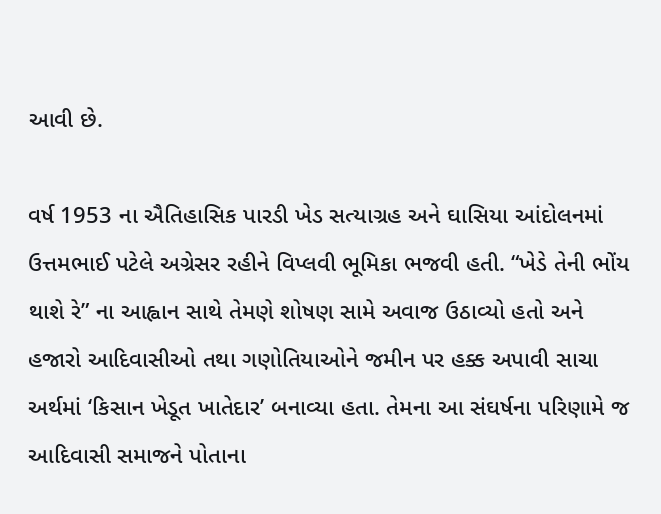આવી છે.

વર્ષ 1953 ના ઐતિહાસિક પારડી ખેડ સત્યાગ્રહ અને ઘાસિયા આંદોલનમાં ઉત્તમભાઈ પટેલે અગ્રેસર રહીને વિપ્લવી ભૂમિકા ભજવી હતી. “ખેડે તેની ભોંય થાશે રે” ના આહ્વાન સાથે તેમણે શોષણ સામે અવાજ ઉઠાવ્યો હતો અને હજારો આદિવાસીઓ તથા ગણોતિયાઓને જમીન પર હક્ક અપાવી સાચા અર્થમાં ‘કિસાન ખેડૂત ખાતેદાર’ બનાવ્યા હતા. તેમના આ સંઘર્ષના પરિણામે જ આદિવાસી સમાજને પોતાના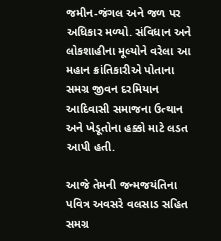જમીન-જંગલ અને જળ પર અધિકાર મળ્યો. સંવિધાન અને લોકશાહીના મૂલ્યોને વરેલા આ મહાન ક્રાંતિકારીએ પોતાના સમગ્ર જીવન દરમિયાન આદિવાસી સમાજના ઉત્થાન અને ખેડૂતોના હક્કો માટે લડત આપી હતી.

આજે તેમની જન્મજયંતિના પવિત્ર અવસરે વલસાડ સહિત સમગ્ર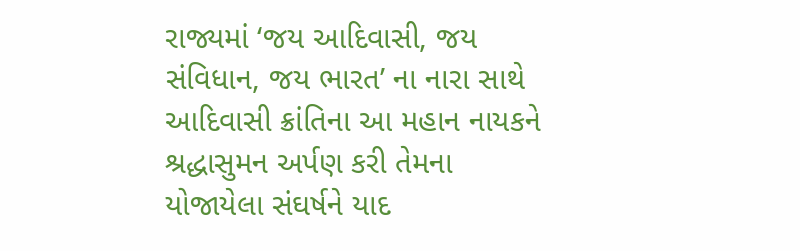રાજ્યમાં ‘જય આદિવાસી, જય સંવિધાન, જય ભારત’ ના નારા સાથે આદિવાસી ક્રાંતિના આ મહાન નાયકને શ્રદ્ધાસુમન અર્પણ કરી તેમના યોજાયેલા સંઘર્ષને યાદ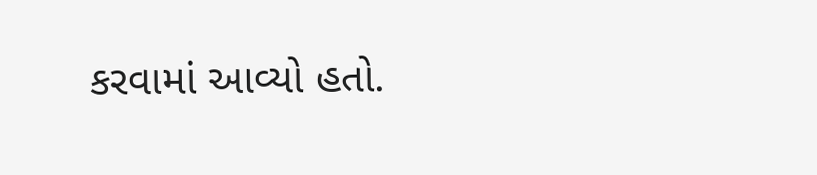કરવામાં આવ્યો હતો.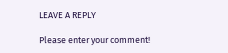LEAVE A REPLY

Please enter your comment!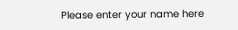Please enter your name here